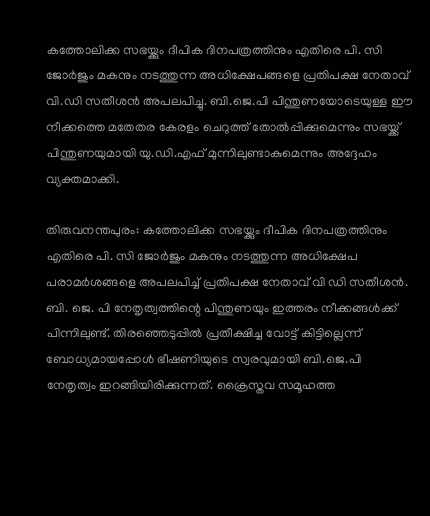കത്തോലിക്ക സഭയ്ക്കും ദീപിക ദിനപത്രത്തിനും എതിരെ പി. സി ജോര്‍ജും മകനും നടത്തുന്ന അധിക്ഷേപങ്ങളെ പ്രതിപക്ഷ നേതാവ് വി.ഡി സതീശൻ അപലപിച്ചു. ബി.ജെ.പി പിന്തുണയോടെയുള്ള ഈ നീക്കത്തെ മതേതര കേരളം ചെറുത്ത് തോല്‍പ്പിക്കുമെന്നും സഭയ്ക്ക് പിന്തുണയുമായി യു.ഡി.എഫ് മുന്നിലുണ്ടാകുമെന്നും അദ്ദേഹം വ്യക്തമാക്കി.

തിരുവനന്തപുരം: കത്തോലിക്ക സഭയ്ക്കും ദീപിക ദിനപത്രത്തിനും എതിരെ പി. സി ജോര്‍ജും മകനും നടത്തുന്ന അധിക്ഷേപ പരാമര്‍ശങ്ങളെ അപലപിച്ച് പ്രതിപക്ഷ നേതാവ് വി ഡി സതീശൻ. ബി. ജെ. പി നേതൃത്വത്തിന്റെ പിന്തുണയും ഇത്തരം നീക്കങ്ങള്‍ക്ക് പിന്നിലുണ്ട്. തിരഞ്ഞെടുപ്പില്‍ പ്രതീക്ഷിച്ച വോട്ട് കിട്ടില്ലെന്ന് ബോധ്യമായപ്പോള്‍ ഭീഷണിയുടെ സ്വരവുമായി ബി.ജെ.പി നേതൃത്വം ഇറങ്ങിയിരിക്കുന്നത്. ക്രൈസ്തവ സമൂഹത്ത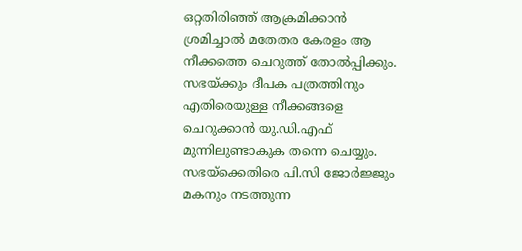ഒറ്റതിരിഞ്ഞ് ആക്രമിക്കാന്‍ ശ്രമിച്ചാല്‍ മതേതര കേരളം ആ നീക്കത്തെ ചെറുത്ത് തോല്‍പ്പിക്കും. സഭയ്ക്കും ദീപക പത്രത്തിനും എതിരെയുള്ള നീക്കങ്ങളെ ചെറുക്കാന്‍ യു.ഡി.എഫ് മുന്നിലുണ്ടാകുക തന്നെ ചെയ്യും. സഭയ്ക്കെതിരെ പി.സി ജോര്‍ജ്ജും മകനും നടത്തുന്ന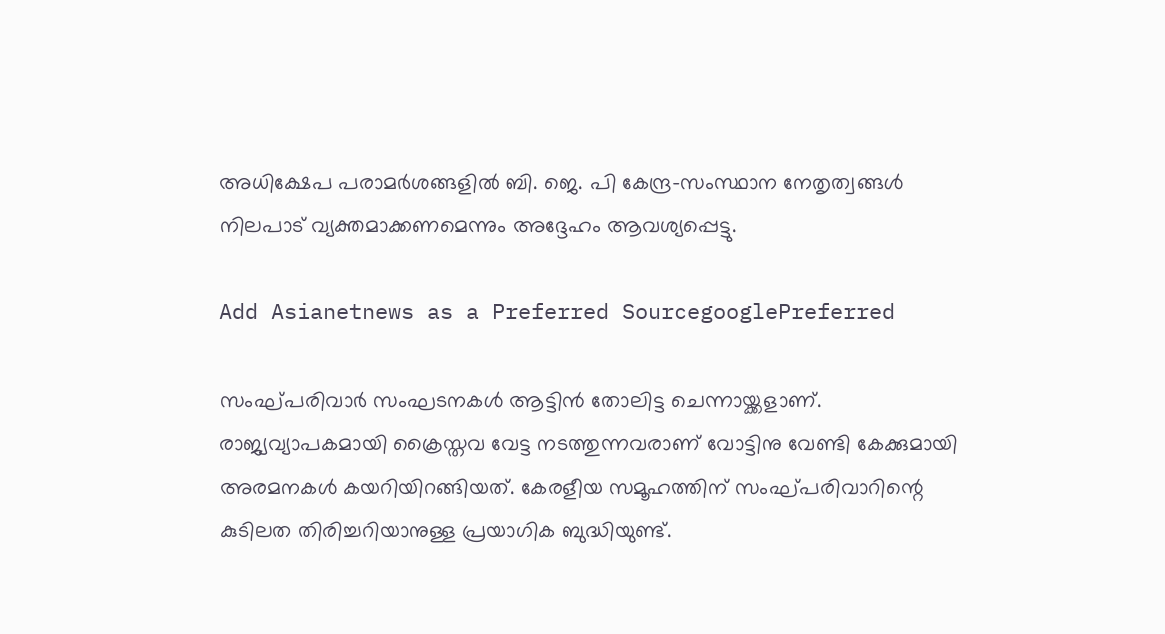അധിക്ഷേപ പരാമര്‍ശങ്ങളില്‍ ബി. ജെ. പി കേന്ദ്ര-സംസ്ഥാന നേതൃത്വങ്ങള്‍ നിലപാട് വ്യക്തമാക്കണമെന്നും അദ്ദേഹം ആവശ്യപ്പെട്ടു.

Add Asianetnews as a Preferred SourcegooglePreferred

സംഘ്പരിവാര്‍ സംഘടനകള്‍ ആട്ടിന്‍ തോലിട്ട ചെന്നായ്ക്കളാണ്. രാജ്യവ്യാപകമായി ക്രൈസ്തവ വേട്ട നടത്തുന്നവരാണ് വോട്ടിനു വേണ്ടി കേക്കുമായി അരമനകള്‍ കയറിയിറങ്ങിയത്. കേരളീയ സമൂഹത്തിന് സംഘ്പരിവാറിന്റെ കുടിലത തിരിച്ചറിയാനുള്ള പ്രയാഗിക ബുദ്ധിയുണ്ട്.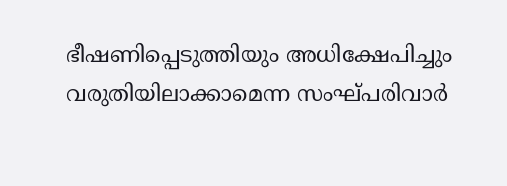ഭീഷണിപ്പെടുത്തിയും അധിക്ഷേപിച്ചും വരുതിയിലാക്കാമെന്ന സംഘ്പരിവാര്‍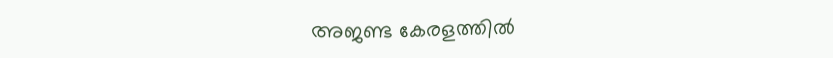അജണ്ട കേരളത്തില്‍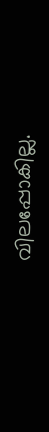വിലപ്പോകില്ല.